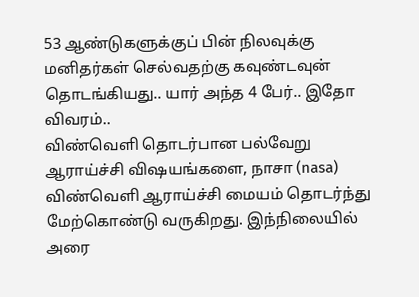53 ஆண்டுகளுக்குப் பின் நிலவுக்கு மனிதர்கள் செல்வதற்கு கவுண்டவுன் தொடங்கியது.. யார் அந்த 4 பேர்.. இதோ விவரம்..
விண்வெளி தொடர்பான பல்வேறு ஆராய்ச்சி விஷயங்களை, நாசா (nasa) விண்வெளி ஆராய்ச்சி மையம் தொடர்ந்து மேற்கொண்டு வருகிறது. இந்நிலையில் அரை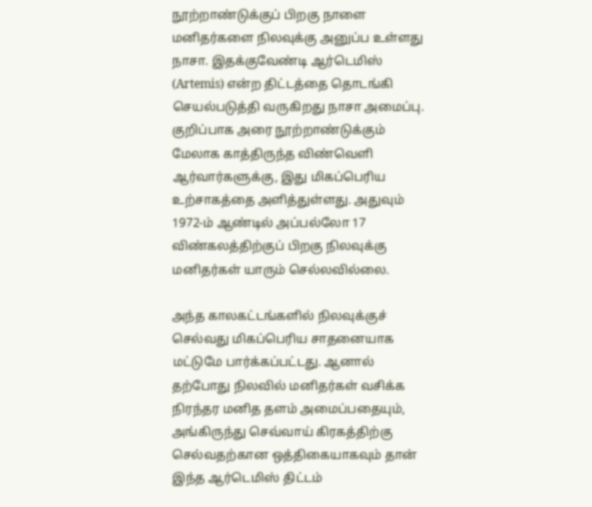நூற்றாண்டுக்குப் பிறகு நாளை மனிதர்களை நிலவுக்கு அனுப்ப உள்ளது நாசா. இதக்குவேண்டி ஆர்டெமிஸ் (Artemis) என்ற திட்டத்தை தொடங்கி செயல்படுத்தி வருகிறது நாசா அமைப்பு.
குறிப்பாக அரை நூற்றாண்டுக்கும் மேலாக காத்திருந்த விண்வெளி ஆர்வார்களுக்கு, இது மிகப்பெரிய உற்சாகத்தை அளித்துள்ளது. அதுவும் 1972-ம் ஆண்டில் அப்பல்லோ 17 விண்கலத்திற்குப் பிறகு நிலவுக்கு மனிதர்கள் யாரும் செல்லவில்லை.

அந்த காலகட்டங்களில் நிலவுக்குச் செல்வது மிகப்பெரிய சாதனையாக மட்டுமே பார்க்கப்பட்டது. ஆனால் தற்போது நிலவில் மனிதர்கள் வசிக்க நிரந்தர மனித தளம் அமைப்பதையும், அங்கிருந்து செவ்வாய் கிரகத்திற்கு செல்வதற்கான ஒத்திகையாகவும் தான் இந்த ஆர்டெமிஸ் திட்டம்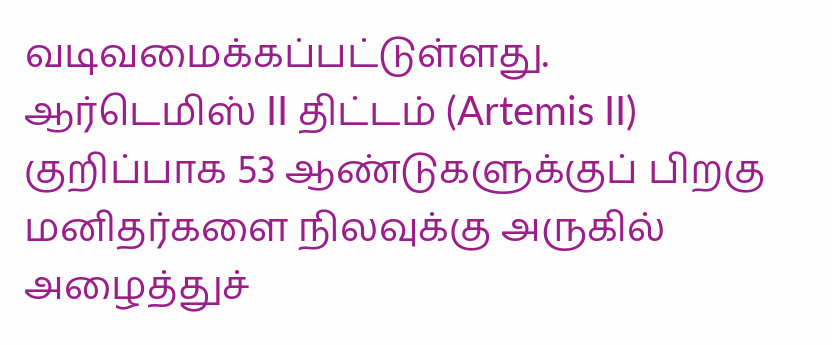வடிவமைக்கப்பட்டுள்ளது.
ஆர்டெமிஸ் II திட்டம் (Artemis II)
குறிப்பாக 53 ஆண்டுகளுக்குப் பிறகு மனிதர்களை நிலவுக்கு அருகில் அழைத்துச்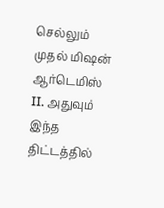செல்லும் முதல் மிஷன் ஆர்டெமிஸ் II. அதுவும் இந்த திட்டத்தில்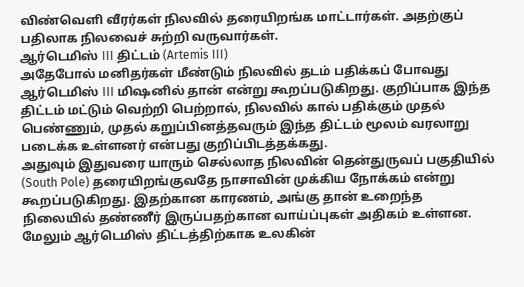விண்வெளி வீரர்கள் நிலவில் தரையிறங்க மாட்டார்கள். அதற்குப் பதிலாக நிலவைச் சுற்றி வருவார்கள்.
ஆர்டெமிஸ் III திட்டம் (Artemis III)
அதேபோல் மனிதர்கள் மீண்டும் நிலவில் தடம் பதிக்கப் போவது ஆர்டெமிஸ் III மிஷனில் தான் என்று கூறப்படுகிறது. குறிப்பாக இந்த திட்டம் மட்டும் வெற்றி பெற்றால், நிலவில் கால் பதிக்கும் முதல் பெண்ணும், முதல் கறுப்பினத்தவரும் இந்த திட்டம் மூலம் வரலாறு படைக்க உள்ளனர் என்பது குறிப்பிடத்தக்கது.
அதுவும் இதுவரை யாரும் செல்லாத நிலவின் தென்துருவப் பகுதியில் (South Pole) தரையிறங்குவதே நாசாவின் முக்கிய நோக்கம் என்று கூறப்படுகிறது. இதற்கான காரணம், அங்கு தான் உறைந்த நிலையில் தண்ணீர் இருப்பதற்கான வாய்ப்புகள் அதிகம் உள்ளன. மேலும் ஆர்டெமிஸ் திட்டத்திற்காக உலகின்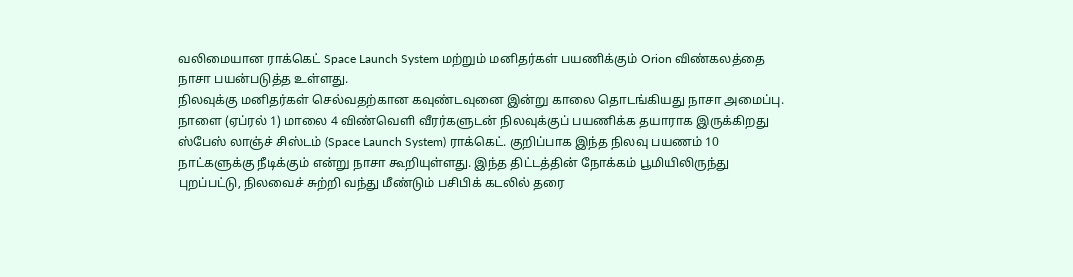வலிமையான ராக்கெட் Space Launch System மற்றும் மனிதர்கள் பயணிக்கும் Orion விண்கலத்தை நாசா பயன்படுத்த உள்ளது.
நிலவுக்கு மனிதர்கள் செல்வதற்கான கவுண்டவுனை இன்று காலை தொடங்கியது நாசா அமைப்பு. நாளை (ஏப்ரல் 1) மாலை 4 விண்வெளி வீரர்களுடன் நிலவுக்குப் பயணிக்க தயாராக இருக்கிறது ஸ்பேஸ் லாஞ்ச் சிஸ்டம் (Space Launch System) ராக்கெட். குறிப்பாக இந்த நிலவு பயணம் 10 நாட்களுக்கு நீடிக்கும் என்று நாசா கூறியுள்ளது. இந்த திட்டத்தின் நோக்கம் பூமியிலிருந்து புறப்பட்டு, நிலவைச் சுற்றி வந்து மீண்டும் பசிபிக் கடலில் தரை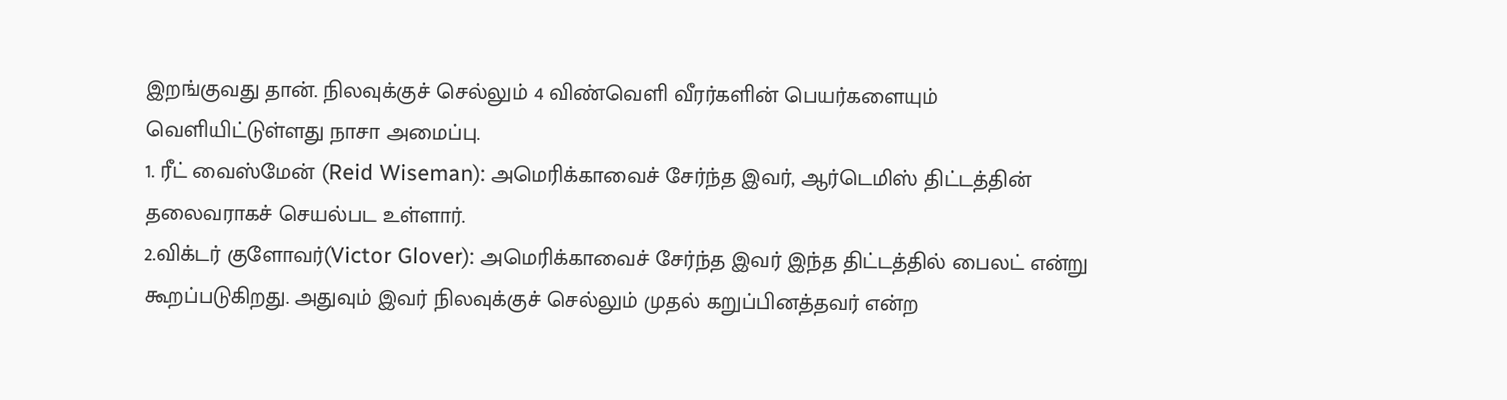இறங்குவது தான். நிலவுக்குச் செல்லும் 4 விண்வெளி வீரர்களின் பெயர்களையும் வெளியிட்டுள்ளது நாசா அமைப்பு.
1. ரீட் வைஸ்மேன் (Reid Wiseman): அமெரிக்காவைச் சேர்ந்த இவர், ஆர்டெமிஸ் திட்டத்தின் தலைவராகச் செயல்பட உள்ளார்.
2.விக்டர் குளோவர்(Victor Glover): அமெரிக்காவைச் சேர்ந்த இவர் இந்த திட்டத்தில் பைலட் என்று கூறப்படுகிறது. அதுவும் இவர் நிலவுக்குச் செல்லும் முதல் கறுப்பினத்தவர் என்ற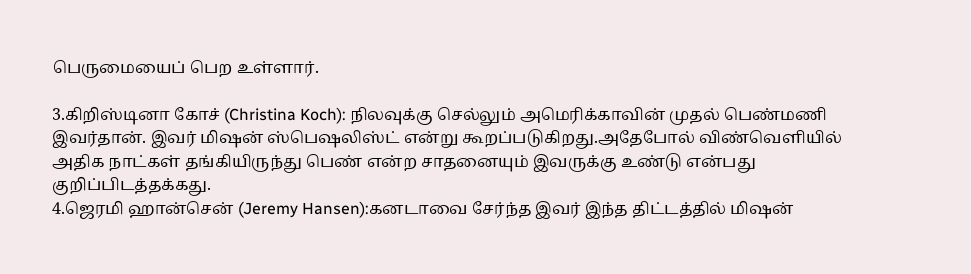பெருமையைப் பெற உள்ளார்.

3.கிறிஸ்டினா கோச் (Christina Koch): நிலவுக்கு செல்லும் அமெரிக்காவின் முதல் பெண்மணி இவர்தான். இவர் மிஷன் ஸ்பெஷலிஸ்ட் என்று கூறப்படுகிறது.அதேபோல் விண்வெளியில் அதிக நாட்கள் தங்கியிருந்து பெண் என்ற சாதனையும் இவருக்கு உண்டு என்பது குறிப்பிடத்தக்கது.
4.ஜெரமி ஹான்சென் (Jeremy Hansen):கனடாவை சேர்ந்த இவர் இந்த திட்டத்தில் மிஷன்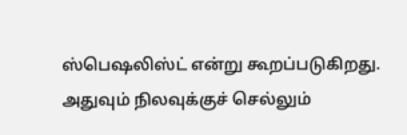ஸ்பெஷலிஸ்ட் என்று கூறப்படுகிறது. அதுவும் நிலவுக்குச் செல்லும்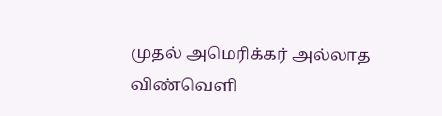முதல் அமெரிக்கர் அல்லாத விண்வெளி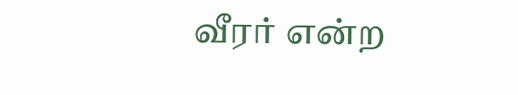வீரர் என்ற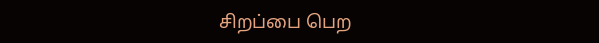சிறப்பை பெற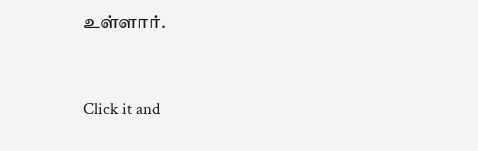உள்ளார்.


Click it and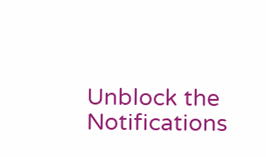Unblock the Notifications